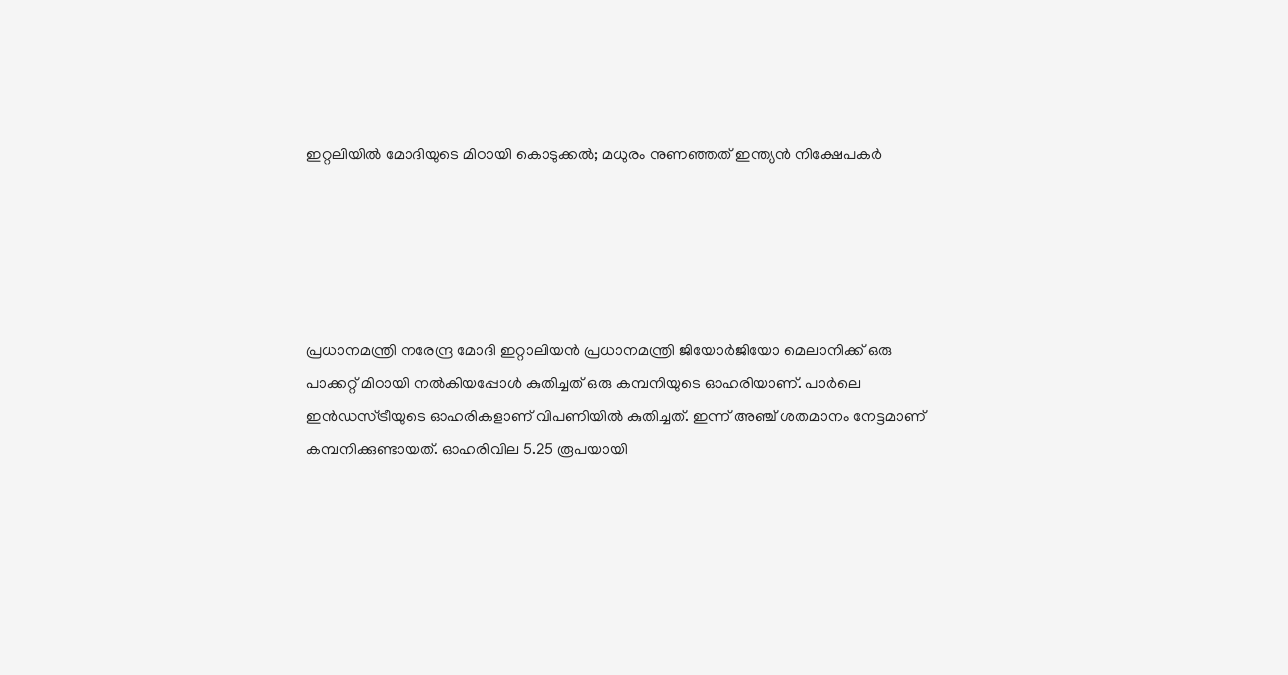ഇറ്റലിയില്‍ മോദിയുടെ മിഠായി കൊടുക്കല്‍; മധുരം നുണഞ്ഞത് ഇന്ത്യന്‍ നിക്ഷേപകര്‍





പ്രധാനമന്ത്രി നരേന്ദ്ര മോദി ഇറ്റാലിയന്‍ പ്രധാനമന്ത്രി ജിയോര്‍ജിയോ മെലാനിക്ക് ഒരു പാക്കറ്റ് മിഠായി നല്‍കിയപ്പോള്‍ കുതിച്ചത് ഒരു കമ്പനിയുടെ ഓഹരിയാണ്. പാര്‍ലെ ഇന്‍ഡസ്ട്രീയുടെ ഓഹരികളാണ് വിപണിയില്‍ കുതിച്ചത്. ഇന്ന് അഞ്ച് ശതമാനം നേട്ടമാണ് കമ്പനിക്കുണ്ടായത്. ഓഹരിവില 5.25 രൂപയായി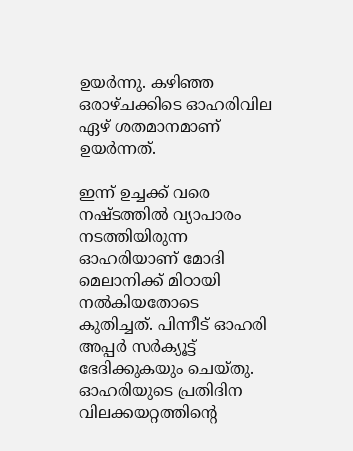ഉയര്‍ന്നു. കഴിഞ്ഞ ഒരാഴ്ചക്കിടെ ഓഹരിവില ഏഴ് ശതമാനമാണ് ഉയര്‍ന്നത്.

ഇന്ന് ഉച്ചക്ക് വരെ നഷ്ടത്തില്‍ വ്യാപാരം നടത്തിയിരുന്ന ഓഹരിയാണ് മോദി മെലാനിക്ക് മിഠായി നല്‍കിയതോടെ കുതിച്ചത്. പിന്നീട് ഓഹരി അപ്പര്‍ സര്‍ക്യൂട്ട് ഭേദിക്കുകയും ചെയ്തു. ഓഹരിയുടെ പ്രതിദിന വിലക്കയറ്റത്തിന്റെ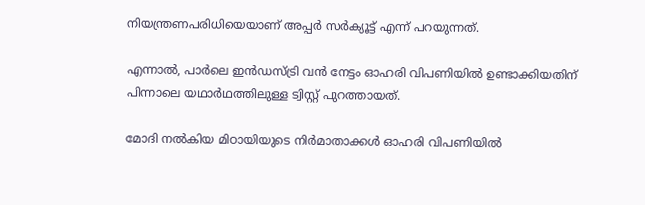നിയന്ത്രണപരിധിയെയാണ് അപ്പര്‍ സര്‍ക്യൂട്ട് എന്ന് പറയുന്നത്.

എന്നാല്‍, പാര്‍ലെ ഇന്‍ഡസ്ട്രി വന്‍ നേട്ടം ഓഹരി വിപണിയില്‍ ഉണ്ടാക്കിയതിന് പിന്നാലെ യഥാര്‍ഥത്തിലുള്ള ട്വിസ്റ്റ് പുറത്തായത്.

മോദി നല്‍കിയ മിഠായിയുടെ നിര്‍മാതാക്കള്‍ ഓഹരി വിപണിയില്‍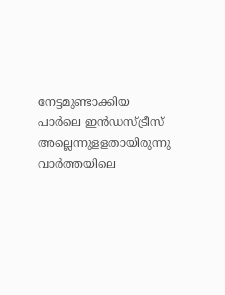നേട്ടമുണ്ടാക്കിയ പാര്‍ലെ ഇന്‍ഡസ്ട്രീസ് അല്ലെന്നുളളതായിരുന്നു വാര്‍ത്തയിലെ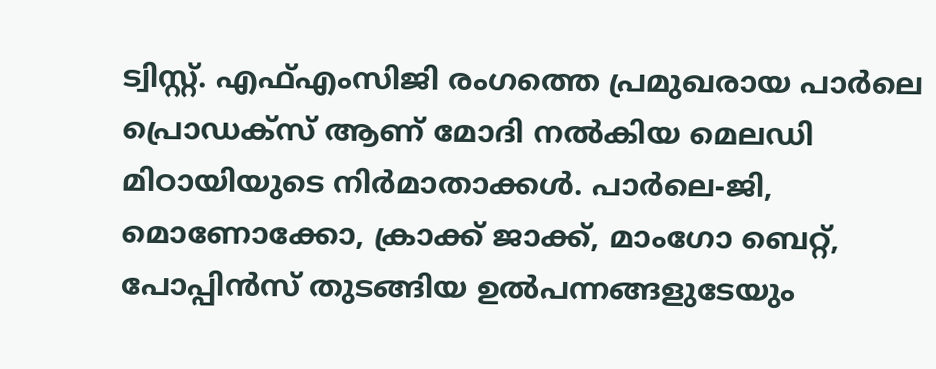ട്വിസ്റ്റ്. എഫ്എംസിജി രംഗത്തെ പ്രമുഖരായ പാര്‍ലെ പ്രൊഡക്‌സ് ആണ് മോദി നല്‍കിയ മെലഡി മിഠായിയുടെ നിര്‍മാതാക്കള്‍. പാര്‍ലെ-ജി, മൊണോക്കോ, ക്രാക്ക് ജാക്ക്, മാംഗോ ബെറ്റ്, പോപ്പിന്‍സ് തുടങ്ങിയ ഉല്‍പന്നങ്ങളുടേയും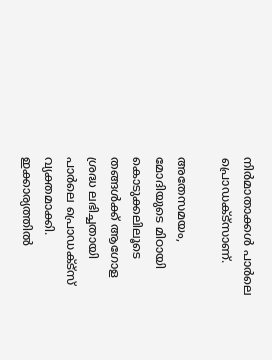നിര്‍മാതാക്കള്‍ പാര്‍ലെ പ്രൊഡക്ട്‌സാണ്.

അതേസമയം, മോദിയുടെ മിഠായി കൊടുക്കലിലൂടെ തങ്ങള്‍ക്ക് ആഗോള ശ്രദ്ധ ലഭിച്ചതായി പാര്‍ലെ പ്രൊഡക്ട്‌സ് വ്യക്തമാക്കി. ഇക്കാര്യത്തില്‍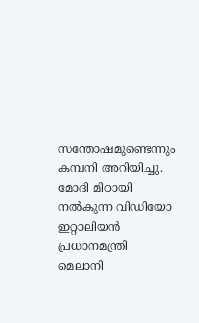സന്തോഷമുണ്ടെന്നും കമ്പനി അറിയിച്ചു. മോദി മിഠായി നല്‍കുന്ന വിഡിയോ ഇറ്റാലിയന്‍ പ്രധാനമന്ത്രി മെലാനി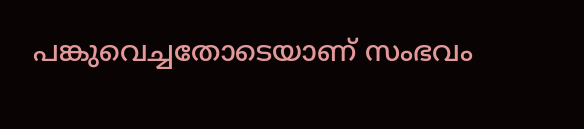പങ്കുവെച്ചതോടെയാണ് സംഭവം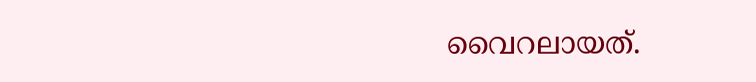വൈറലായത്.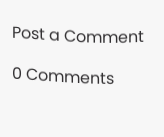Post a Comment

0 Comments